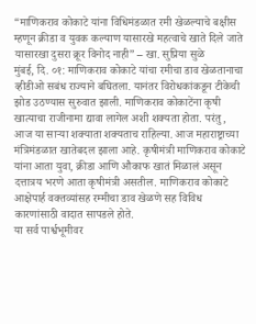“माणिकराव कोकाटे यांना विधिमंडळात रमी खेळल्याचे बक्षीस म्हणून क्रीडा व युवक कल्याण यासारखे महत्वाचे खाते दिले जाते यासारखा दुसरा क्रूर विनोद नाही” – खा. सुप्रिया सुळे
मुंबई, दि. ०१: माणिकराव कोकाटे यांचा रमीचा डाव खेळतानाचा व्हीडीओ सबंध राज्याने बघितला. यानंतर विरोधकांकडून टीकेची झोड उठण्यास सुरुवात झाली. माणिकराव कोकाटेंना कृषी खात्याचा राजीनामा द्यावा लागेल अशी शक्यता होता. परंतु, आज या साऱ्या शक्याता शक्यताच राहिल्या. आज महाराष्ट्राच्या मंत्रिमंडळात खातेबदल झाला आहे. कृषीमंत्री माणिकराव कोकाटे यांना आता युवा, क्रीडा आणि औकाफ खातं मिळालं असून दत्तात्रय भरणे आता कृषीमंत्री असतील. माणिकराव कोकाटे आक्षेपार्ह वक्तव्यांसह रम्मीचा डाव खेळणे सह विविध कारणांसाठी वादात सापडले होते.
या सर्व पार्श्वभूमीवर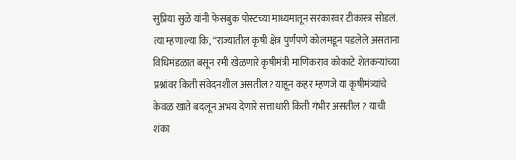सुप्रिया सुळे यांनी फेसबुक पोस्टच्या माध्यमातून सरकारवर टीकास्त्र सोडलं. त्या म्हणाल्या कि, “राज्यातील कृषी क्षेत्र पुर्णपणे कोलमडून पडलेले असताना विधिमंडळात बसून रमी खेळणारे कृषीमंत्री माणिकराव कोकाटे शेतकऱ्यांच्या प्रश्नांवर किती संवेदनशील असतील? याहून कहर म्हणजे या कृषीमंत्र्यांचे केवळ खाते बदलून अभय देणारे सत्ताधारी किती गंभीर असतील ? याची शंका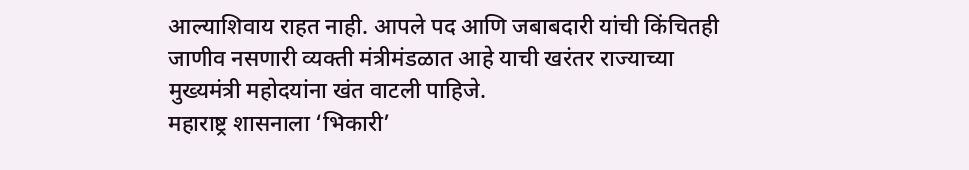आल्याशिवाय राहत नाही. आपले पद आणि जबाबदारी यांची किंचितही जाणीव नसणारी व्यक्ती मंत्रीमंडळात आहे याची खरंतर राज्याच्या मुख्यमंत्री महोदयांना खंत वाटली पाहिजे.
महाराष्ट्र शासनाला ‘भिकारी’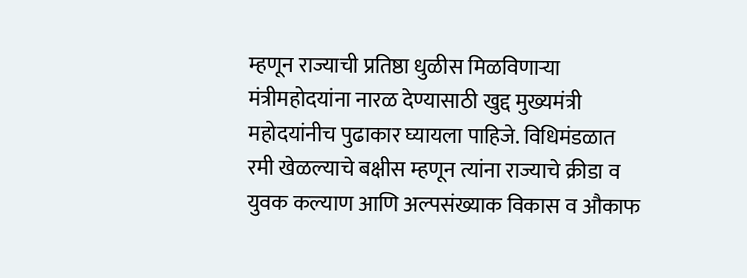म्हणून राज्याची प्रतिष्ठा धुळीस मिळविणाऱ्या मंत्रीमहोदयांना नारळ देण्यासाठी खुद्द मुख्यमंत्री महोदयांनीच पुढाकार घ्यायला पाहिजे. विधिमंडळात रमी खेळल्याचे बक्षीस म्हणून त्यांना राज्याचे क्रीडा व युवक कल्याण आणि अल्पसंख्याक विकास व औकाफ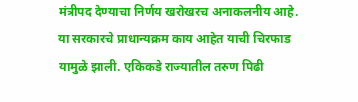मंत्रीपद देण्याचा निर्णय खरोखरच अनाकलनीय आहे. या सरकारचे प्राधान्यक्रम काय आहेत याची चिरफाड यामुळे झाली. एकिकडे राज्यातील तरुण पिढी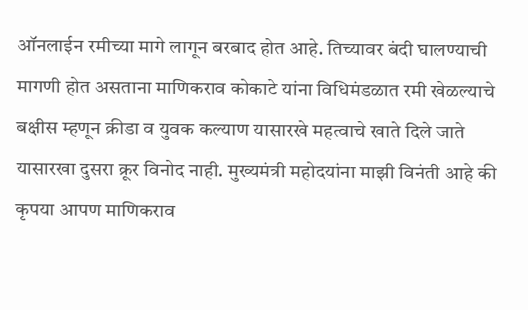ऑनलाईन रमीच्या मागे लागून बरबाद होत आहे. तिच्यावर बंदी घालण्याची मागणी होत असताना माणिकराव कोकाटे यांना विधिमंडळात रमी खेळल्याचे बक्षीस म्हणून क्रीडा व युवक कल्याण यासारखे महत्वाचे खाते दिले जाते यासारखा दुसरा क्रूर विनोद नाही. मुख्यमंत्री महोदयांना माझी विनंती आहे की कृपया आपण माणिकराव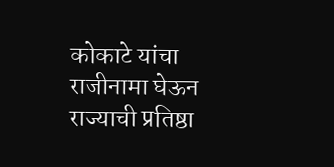कोकाटे यांचा राजीनामा घेऊन राज्याची प्रतिष्ठा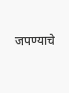जपण्याचे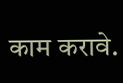काम करावे.